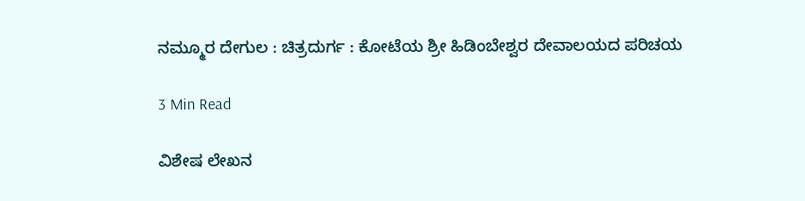ನಮ್ಮೂರ ದೇಗುಲ : ಚಿತ್ರದುರ್ಗ : ಕೋಟೆಯ ಶ್ರೀ ಹಿಡಿಂಬೇಶ್ವರ ದೇವಾಲಯದ ಪರಿಚಯ

3 Min Read

ವಿಶೇಷ ಲೇಖನ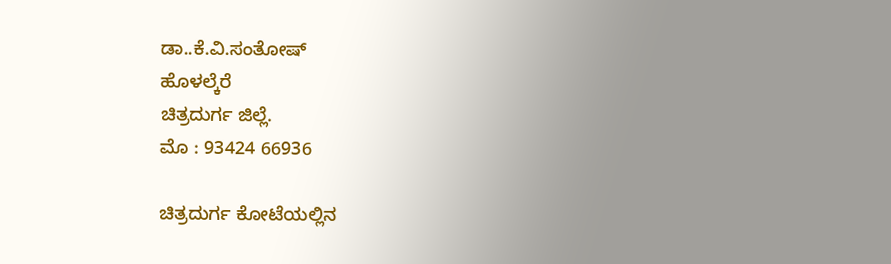ಡಾ..ಕೆ.ವಿ.ಸಂತೋಷ್
ಹೊಳಲ್ಕೆರೆ
ಚಿತ್ರದುರ್ಗ ಜಿಲ್ಲೆ.
ಮೊ : 93424 66936

ಚಿತ್ರದುರ್ಗ ಕೋಟೆಯಲ್ಲಿನ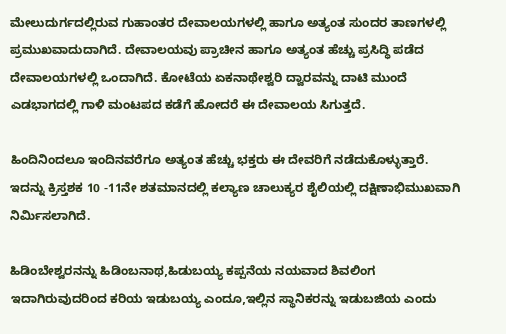ಮೇಲುದುರ್ಗದಲ್ಲಿರುವ ಗುಹಾಂತರ ದೇವಾಲಯಗಳಲ್ಲಿ ಹಾಗೂ ಅತ್ಯಂತ ಸುಂದರ ತಾಣಗಳಲ್ಲಿ ಪ್ರಮುಖವಾದುದಾಗಿದೆ. ದೇವಾಲಯವು ಪ್ರಾಚೀನ ಹಾಗೂ ಅತ್ಯಂತ ಹೆಚ್ಚು ಪ್ರಸಿದ್ಧಿ ಪಡೆದ ದೇವಾಲಯಗಳಲ್ಲಿ ಒಂದಾಗಿದೆ. ಕೋಟೆಯ ಏಕನಾಥೇಶ್ವರಿ ದ್ವಾರವನ್ನು ದಾಟಿ ಮುಂದೆ ಎಡಭಾಗದಲ್ಲಿ ಗಾಳಿ ಮಂಟಪದ ಕಡೆಗೆ ಹೋದರೆ ಈ ದೇವಾಲಯ ಸಿಗುತ್ತದೆ.

ಹಿಂದಿನಿಂದಲೂ ಇಂದಿನವರೆಗೂ ಅತ್ಯಂತ ಹೆಚ್ಚು ಭಕ್ತರು ಈ ದೇವರಿಗೆ ನಡೆದುಕೊಳ್ಳುತ್ತಾರೆ. ಇದನ್ನು ಕ್ರಿಸ್ತಶಕ 10 -11ನೇ ಶತಮಾನದಲ್ಲಿ ಕಲ್ಯಾಣ ಚಾಲುಕ್ಯರ ಶೈಲಿಯಲ್ಲಿ ದಕ್ಷಿಣಾಭಿಮುಖವಾಗಿ ನಿರ್ಮಿಸಲಾಗಿದೆ.

ಹಿಡಿಂಬೇಶ್ವರನನ್ನು ಹಿಡಿಂಬನಾಥ,ಹಿಡುಬಯ್ಯ ಕಪ್ಪನೆಯ ನಯವಾದ ಶಿವಲಿಂಗ ಇದಾಗಿರುವುದರಿಂದ ಕರಿಯ ಇಡುಬಯ್ಯ ಎಂದೂ,ಇಲ್ಲಿನ ಸ್ಥಾನಿಕರನ್ನು ಇಡುಬಜಿಯ ಎಂದು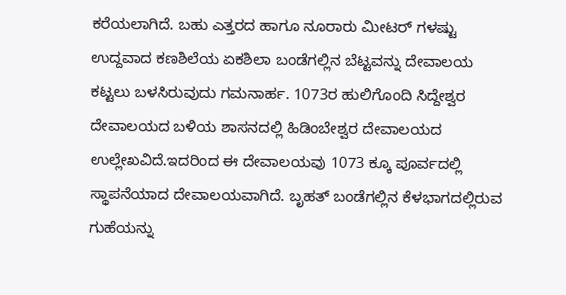ಕರೆಯಲಾಗಿದೆ. ಬಹು ಎತ್ತರದ ಹಾಗೂ ನೂರಾರು ಮೀಟರ್ ಗಳಷ್ಟು ಉದ್ದವಾದ ಕಣಶಿಲೆಯ ಏಕಶಿಲಾ ಬಂಡೆಗಲ್ಲಿನ ಬೆಟ್ಟವನ್ನು ದೇವಾಲಯ ಕಟ್ಟಲು ಬಳಸಿರುವುದು ಗಮನಾರ್ಹ. 1073ರ ಹುಲಿಗೊಂದಿ ಸಿದ್ದೇಶ್ವರ ದೇವಾಲಯದ ಬಳಿಯ ಶಾಸನದಲ್ಲಿ ಹಿಡಿಂಬೇಶ್ವರ ದೇವಾಲಯದ ಉಲ್ಲೇಖವಿದೆ.ಇದರಿಂದ ಈ ದೇವಾಲಯವು 1073 ಕ್ಕೂ ಪೂರ್ವದಲ್ಲಿ ಸ್ಥಾಪನೆಯಾದ ದೇವಾಲಯವಾಗಿದೆ. ಬೃಹತ್ ಬಂಡೆಗಲ್ಲಿನ ಕೆಳಭಾಗದಲ್ಲಿರುವ ಗುಹೆಯನ್ನು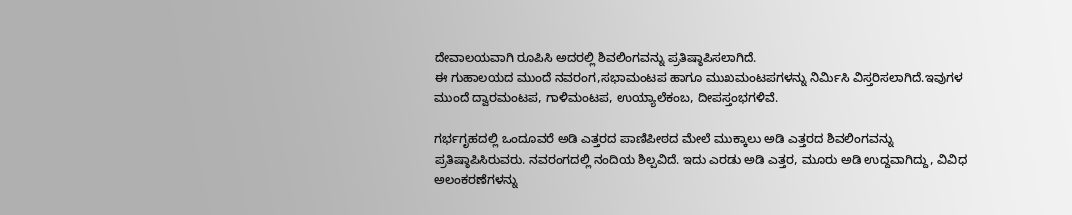ದೇವಾಲಯವಾಗಿ ರೂಪಿಸಿ ಅದರಲ್ಲಿ ಶಿವಲಿಂಗವನ್ನು ಪ್ರತಿಷ್ಠಾಪಿಸಲಾಗಿದೆ.
ಈ ಗುಹಾಲಯದ ಮುಂದೆ ನವರಂಗ,ಸಭಾಮಂಟಪ ಹಾಗೂ ಮುಖಮಂಟಪಗಳನ್ನು ನಿರ್ಮಿಸಿ ವಿಸ್ತರಿಸಲಾಗಿದೆ.ಇವುಗಳ ಮುಂದೆ ದ್ವಾರಮಂಟಪ, ಗಾಳಿಮಂಟಪ, ಉಯ್ಯಾಲೆಕಂಬ, ದೀಪಸ್ತಂಭಗಳಿವೆ.

ಗರ್ಭಗೃಹದಲ್ಲಿ ಒಂದೂವರೆ ಅಡಿ ಎತ್ತರದ ಪಾಣಿಪೀಠದ ಮೇಲೆ ಮುಕ್ಕಾಲು ಅಡಿ ಎತ್ತರದ ಶಿವಲಿಂಗವನ್ನು ಪ್ರತಿಷ್ಠಾಪಿಸಿರುವರು. ನವರಂಗದಲ್ಲಿ ನಂದಿಯ ಶಿಲ್ಪವಿದೆ. ಇದು ಎರಡು ಅಡಿ ಎತ್ತರ, ಮೂರು ಅಡಿ ಉದ್ದವಾಗಿದ್ದು, ವಿವಿಧ ಅಲಂಕರಣೆಗಳನ್ನು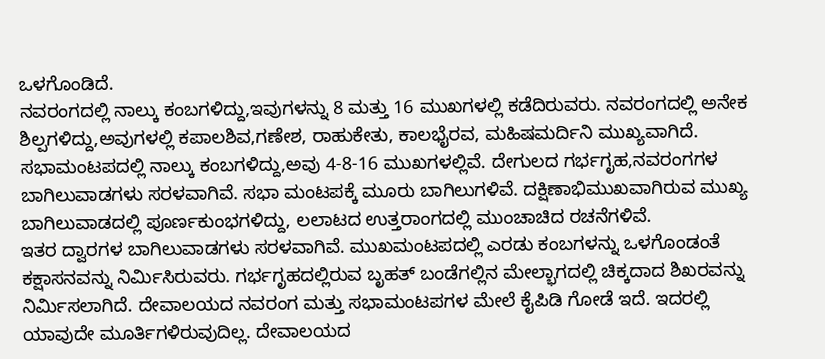ಒಳಗೊಂಡಿದೆ.
ನವರಂಗದಲ್ಲಿ ನಾಲ್ಕು ಕಂಬಗಳಿದ್ದು,ಇವುಗಳನ್ನು 8 ಮತ್ತು 16 ಮುಖಗಳಲ್ಲಿ ಕಡೆದಿರುವರು. ನವರಂಗದಲ್ಲಿ ಅನೇಕ ಶಿಲ್ಪಗಳಿದ್ದು,ಅವುಗಳಲ್ಲಿ ಕಪಾಲಶಿವ,ಗಣೇಶ, ರಾಹುಕೇತು, ಕಾಲಭೈರವ, ಮಹಿಷಮರ್ದಿನಿ ಮುಖ್ಯವಾಗಿದೆ.
ಸಭಾಮಂಟಪದಲ್ಲಿ ನಾಲ್ಕು ಕಂಬಗಳಿದ್ದು,ಅವು 4-8-16 ಮುಖಗಳಲ್ಲಿವೆ. ದೇಗುಲದ ಗರ್ಭಗೃಹ,ನವರಂಗಗಳ ಬಾಗಿಲುವಾಡಗಳು ಸರಳವಾಗಿವೆ. ಸಭಾ ಮಂಟಪಕ್ಕೆ ಮೂರು ಬಾಗಿಲುಗಳಿವೆ. ದಕ್ಷಿಣಾಭಿಮುಖವಾಗಿರುವ ಮುಖ್ಯ ಬಾಗಿಲುವಾಡದಲ್ಲಿ ಪೂರ್ಣಕುಂಭಗಳಿದ್ದು, ಲಲಾಟದ ಉತ್ತರಾಂಗದಲ್ಲಿ ಮುಂಚಾಚಿದ ರಚನೆಗಳಿವೆ.
ಇತರ ದ್ವಾರಗಳ ಬಾಗಿಲುವಾಡಗಳು ಸರಳವಾಗಿವೆ. ಮುಖಮಂಟಪದಲ್ಲಿ ಎರಡು ಕಂಬಗಳನ್ನು ಒಳಗೊಂಡಂತೆ ಕಕ್ಷಾಸನವನ್ನು ನಿರ್ಮಿಸಿರುವರು. ಗರ್ಭಗೃಹದಲ್ಲಿರುವ ಬೃಹತ್ ಬಂಡೆಗಲ್ಲಿನ ಮೇಲ್ಭಾಗದಲ್ಲಿ ಚಿಕ್ಕದಾದ ಶಿಖರವನ್ನು ನಿರ್ಮಿಸಲಾಗಿದೆ. ದೇವಾಲಯದ ನವರಂಗ ಮತ್ತು ಸಭಾಮಂಟಪಗಳ ಮೇಲೆ ಕೈಪಿಡಿ ಗೋಡೆ ಇದೆ. ಇದರಲ್ಲಿ ಯಾವುದೇ ಮೂರ್ತಿಗಳಿರುವುದಿಲ್ಲ. ದೇವಾಲಯದ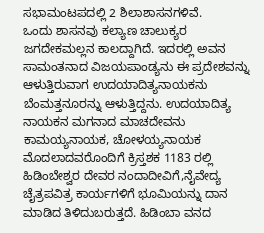ಸಭಾಮಂಟಪದಲ್ಲಿ 2 ಶಿಲಾಶಾಸನಗಳಿವೆ.
ಒಂದು ಶಾಸನವು ಕಲ್ಯಾಣ ಚಾಲುಕ್ಯರ ಜಗದೇಕಮಲ್ಲನ ಕಾಲದ್ದಾಗಿದೆ. ಇದರಲ್ಲಿ ಅವನ ಸಾಮಂತನಾದ ವಿಜಯಪಾಂಡ್ಯನು ಈ ಪ್ರದೇಶವನ್ನು ಆಳುತ್ತಿರುವಾಗ ಉದಯಾದಿತ್ಯನಾಯಕನು ಬೆಂಮತ್ತನೂರನ್ನು ಆಳುತ್ತಿದ್ದನು. ಉದಯಾದಿತ್ಯ ನಾಯಕನ ಮಗನಾದ ಮಾಚದೇವನು ಕಾಮಯ್ಯನಾಯಕ, ಚೋಳಯ್ಯನಾಯಕ ಮೊದಲಾದವರೊಂದಿಗೆ ಕ್ರಿಸ್ತಶಕ 1183 ರಲ್ಲಿ ಹಿಡಿಂಬೇಶ್ವರ ದೇವರ ನಂದಾದೀವಿಗೆ,ನೈವೇದ್ಯ ಚೈತ್ರಪವಿತ್ರ ಕಾರ್ಯಗಳಿಗೆ ಭೂಮಿಯನ್ನು ದಾನ ಮಾಡಿದ ತಿಳಿದುಬರುತ್ತದೆ. ಹಿಡಿಂಬಾ ವನದ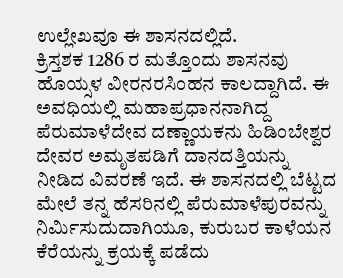ಉಲ್ಲೇಖವೂ ಈ ಶಾಸನದಲ್ಲಿದೆ.
ಕ್ರಿಸ್ತಶಕ 1286 ರ ಮತ್ತೊಂದು ಶಾಸನವು ಹೊಯ್ಸಳ ವೀರನರಸಿಂಹನ ಕಾಲದ್ದಾಗಿದೆ. ಈ ಅವಧಿಯಲ್ಲಿ ಮಹಾಪ್ರಧಾನನಾಗಿದ್ದ ಪೆರುಮಾಳೆದೇವ ದಣ್ಣಾಯಕನು ಹಿಡಿಂಬೇಶ್ವರ ದೇವರ ಅಮೃತಪಡಿಗೆ ದಾನದತ್ತಿಯನ್ನು ನೀಡಿದ ವಿವರಣೆ ಇದೆ. ಈ ಶಾಸನದಲ್ಲಿ ಬೆಟ್ಟದ ಮೇಲೆ ತನ್ನ ಹೆಸರಿನಲ್ಲಿ ಪೆರುಮಾಳೆಪುರವನ್ನು ನಿರ್ಮಿಸುದುದಾಗಿಯೂ, ಕುರುಬರ ಕಾಳೆಯನ ಕೆರೆಯನ್ನು ಕ್ರಯಕ್ಕೆ ಪಡೆದು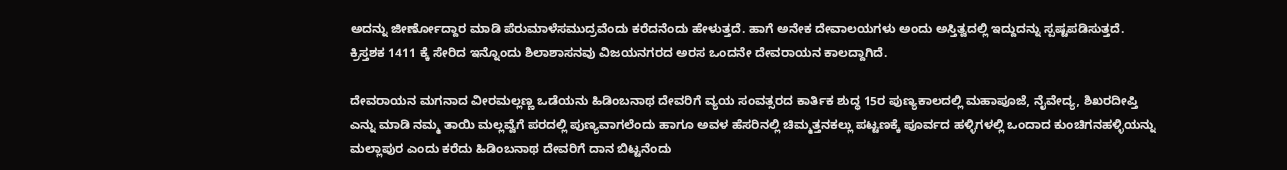ಅದನ್ನು ಜೀರ್ಣೋದ್ದಾರ ಮಾಡಿ ಪೆರುಮಾಳೆಸಮುದ್ರವೆಂದು ಕರೆದನೆಂದು ಹೇಳುತ್ತದೆ. ಹಾಗೆ ಅನೇಕ ದೇವಾಲಯಗಳು ಅಂದು ಅಸ್ತಿತ್ವದಲ್ಲಿ ಇದ್ದುದನ್ನು ಸ್ಪಷ್ಟಪಡಿಸುತ್ತದೆ.
ಕ್ರಿಸ್ತಶಕ 1411 ಕ್ಕೆ ಸೇರಿದ ಇನ್ನೊಂದು ಶಿಲಾಶಾಸನವು ವಿಜಯನಗರದ ಅರಸ ಒಂದನೇ ದೇವರಾಯನ ಕಾಲದ್ದಾಗಿದೆ.

ದೇವರಾಯನ ಮಗನಾದ ವೀರಮಲ್ಲಣ್ಣ ಒಡೆಯನು ಹಿಡಿಂಬನಾಥ ದೇವರಿಗೆ ವ್ಯಯ ಸಂವತ್ಸರದ ಕಾರ್ತಿಕ ಶುದ್ಧ 15ರ ಪುಣ್ಯಕಾಲದಲ್ಲಿ ಮಹಾಪೂಜೆ, ನೈವೇದ್ಯ, ಶಿಖರದೀಪ್ತಿ ಎನ್ನು ಮಾಡಿ ನಮ್ಮ ತಾಯಿ ಮಲ್ಲವ್ವೆಗೆ ಪರದಲ್ಲಿ ಪುಣ್ಯವಾಗಲೆಂದು ಹಾಗೂ ಅವಳ ಹೆಸರಿನಲ್ಲಿ ಚಿಮ್ಮತ್ತನಕಲ್ಲು ಪಟ್ಟಣಕ್ಕೆ ಪೂರ್ವದ ಹಳ್ಳಿಗಳಲ್ಲಿ ಒಂದಾದ ಕುಂಚಿಗನಹಳ್ಳಿಯನ್ನು ಮಲ್ಲಾಪುರ ಎಂದು ಕರೆದು ಹಿಡಿಂಬನಾಥ ದೇವರಿಗೆ ದಾನ ಬಿಟ್ಟನೆಂದು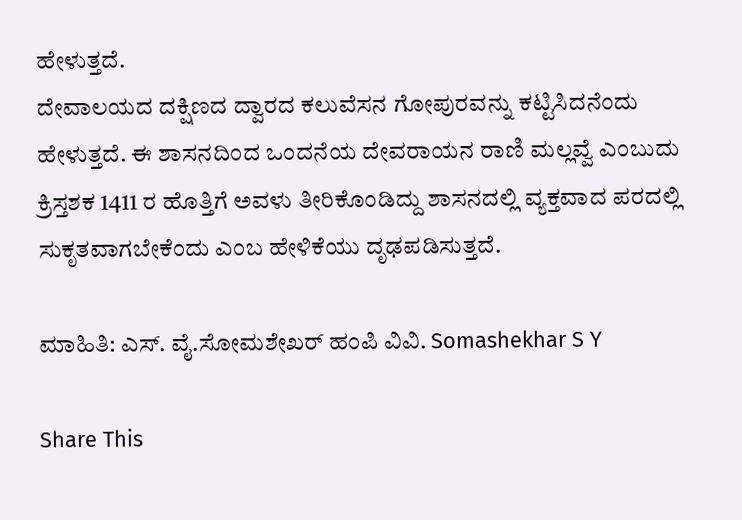ಹೇಳುತ್ತದೆ.
ದೇವಾಲಯದ ದಕ್ಷಿಣದ ದ್ವಾರದ ಕಲುವೆಸನ ಗೋಪುರವನ್ನು ಕಟ್ಟಿಸಿದನೆಂದು ಹೇಳುತ್ತದೆ. ಈ ಶಾಸನದಿಂದ ಒಂದನೆಯ ದೇವರಾಯನ ರಾಣಿ ಮಲ್ಲವ್ವೆ ಎಂಬುದು ಕ್ರಿಸ್ತಶಕ 1411 ರ ಹೊತ್ತಿಗೆ ಅವಳು ತೀರಿಕೊಂಡಿದ್ದು ಶಾಸನದಲ್ಲಿ ವ್ಯಕ್ತವಾದ ಪರದಲ್ಲಿ ಸುಕೃತವಾಗಬೇಕೆಂದು ಎಂಬ ಹೇಳಿಕೆಯು ದೃಢಪಡಿಸುತ್ತದೆ.

ಮಾಹಿತಿ: ಎಸ್. ವೈ.ಸೋಮಶೇಖರ್ ಹಂಪಿ ವಿವಿ. Somashekhar S Y

Share This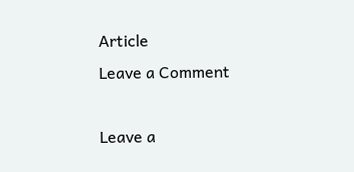Article
Leave a Comment

Leave a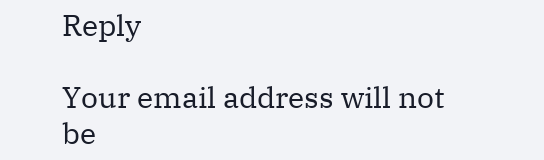Reply

Your email address will not be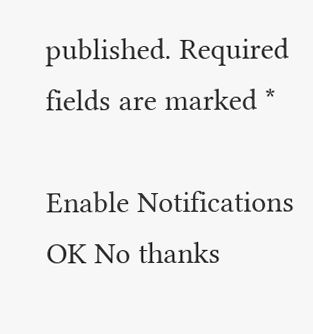published. Required fields are marked *

Enable Notifications OK No thanks